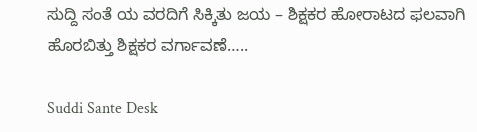ಸುದ್ದಿ ಸಂತೆ ಯ ವರದಿಗೆ ಸಿಕ್ಕಿತು ಜಯ – ಶಿಕ್ಷಕರ ಹೋರಾಟದ ಫಲವಾಗಿ ಹೊರಬಿತ್ತು ಶಿಕ್ಷಕರ ವರ್ಗಾವಣೆ…..

Suddi Sante Desk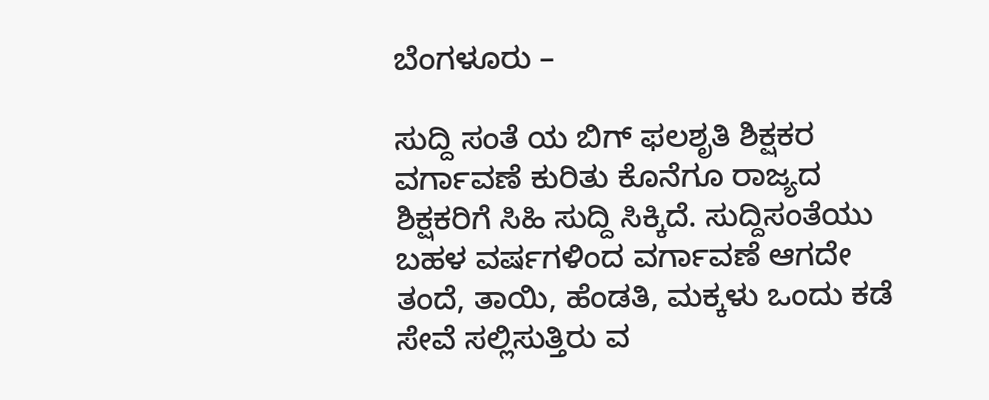ಬೆಂಗಳೂರು –

ಸುದ್ದಿ ಸಂತೆ ಯ ಬಿಗ್ ಫಲಶೃತಿ ಶಿಕ್ಷಕರ ವರ್ಗಾವಣೆ ಕುರಿತು ಕೊನೆಗೂ ರಾಜ್ಯದ ಶಿಕ್ಷಕರಿಗೆ ಸಿಹಿ ಸುದ್ದಿ ಸಿಕ್ಕಿದೆ. ಸುದ್ದಿಸಂತೆಯು ಬಹಳ ವರ್ಷಗಳಿಂದ ವರ್ಗಾವಣೆ ಆಗದೇ ತಂದೆ, ತಾಯಿ, ಹೆಂಡತಿ, ಮಕ್ಕಳು ಒಂದು ಕಡೆ ಸೇವೆ ಸಲ್ಲಿಸುತ್ತಿರು ವ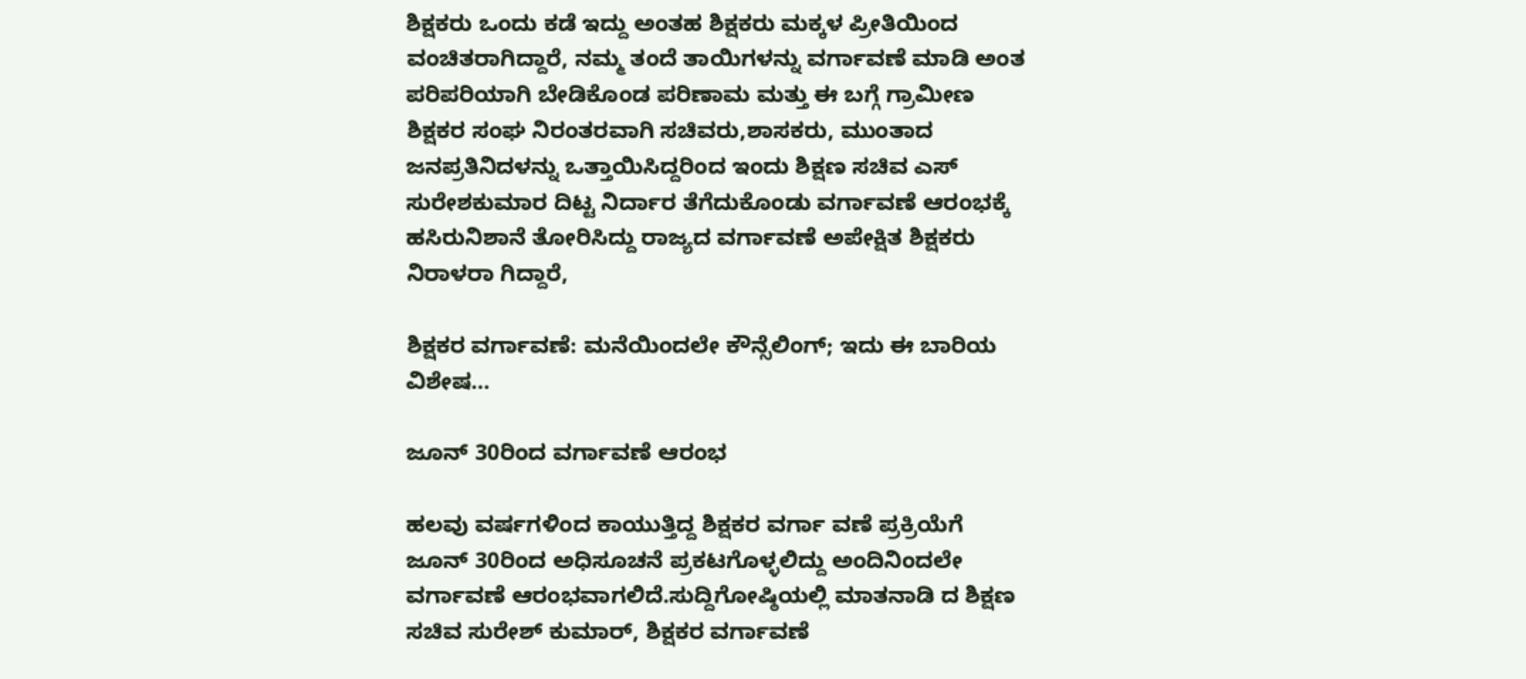ಶಿಕ್ಷಕರು ಒಂದು ಕಡೆ ಇದ್ದು ಅಂತಹ ಶಿಕ್ಷಕರು ಮಕ್ಕಳ ಪ್ರೀತಿಯಿಂದ ವಂಚಿತರಾಗಿದ್ದಾರೆ, ನಮ್ಮ ತಂದೆ ತಾಯಿಗಳನ್ನು ವರ್ಗಾವಣೆ ಮಾಡಿ ಅಂತ ಪರಿಪರಿಯಾಗಿ ಬೇಡಿಕೊಂಡ ಪರಿಣಾಮ ಮತ್ತು ಈ ಬಗ್ಗೆ ಗ್ರಾಮೀಣ ಶಿಕ್ಷಕರ ಸಂಘ ನಿರಂತರವಾಗಿ ಸಚಿವರು,ಶಾಸಕರು, ಮುಂತಾದ ಜನಪ್ರತಿನಿದಳನ್ನು ಒತ್ತಾಯಿಸಿದ್ದರಿಂದ ಇಂದು ಶಿಕ್ಷಣ ಸಚಿವ ಎಸ್ ಸುರೇಶಕುಮಾರ ದಿಟ್ಟ ನಿರ್ದಾರ ತೆಗೆದುಕೊಂಡು ವರ್ಗಾವಣೆ ಆರಂಭಕ್ಕೆ ಹಸಿರುನಿಶಾನೆ ತೋರಿಸಿದ್ದು ರಾಜ್ಯದ ವರ್ಗಾವಣೆ ಅಪೇಕ್ಷಿತ ಶಿಕ್ಷಕರು ನಿರಾಳರಾ ಗಿದ್ದಾರೆ,

ಶಿಕ್ಷಕರ ವರ್ಗಾವಣೆ: ಮನೆಯಿಂದಲೇ ಕೌನ್ಸೆಲಿಂಗ್; ಇದು ಈ ಬಾರಿಯ ವಿಶೇಷ…

ಜೂನ್ 30ರಿಂದ ವರ್ಗಾವಣೆ ಆರಂಭ

ಹಲವು ವರ್ಷಗಳಿಂದ ಕಾಯುತ್ತಿದ್ದ ಶಿಕ್ಷಕರ ವರ್ಗಾ ವಣೆ ಪ್ರಕ್ರಿಯೆಗೆ ಜೂನ್ 30ರಿಂದ ಅಧಿಸೂಚನೆ ಪ್ರಕಟಗೊಳ್ಳಲಿದ್ದು ಅಂದಿನಿಂದಲೇ ವರ್ಗಾವಣೆ ಆರಂಭವಾಗಲಿದೆ.ಸುದ್ದಿಗೋಷ್ಠಿಯಲ್ಲಿ ಮಾತನಾಡಿ ದ ಶಿಕ್ಷಣ ಸಚಿವ ಸುರೇಶ್ ಕುಮಾರ್, ಶಿಕ್ಷಕರ ವರ್ಗಾವಣೆ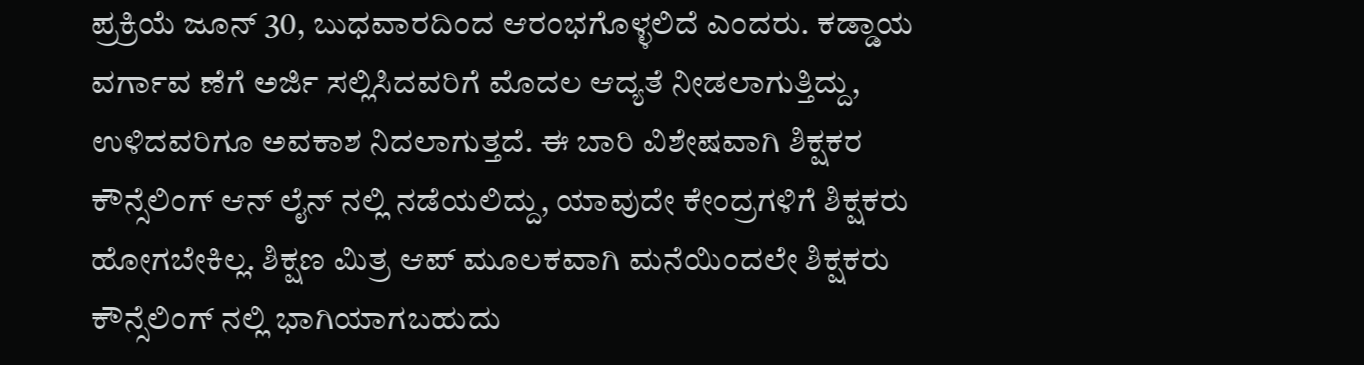ಪ್ರಕ್ರಿಯೆ ಜೂನ್ 30, ಬುಧವಾರದಿಂದ ಆರಂಭಗೊಳ್ಳಲಿದೆ ಎಂದರು. ಕಡ್ಡಾಯ ವರ್ಗಾವ ಣೆಗೆ ಅರ್ಜಿ ಸಲ್ಲಿಸಿದವರಿಗೆ ಮೊದಲ ಆದ್ಯತೆ ನೀಡಲಾಗುತ್ತಿದ್ದು, ಉಳಿದವರಿಗೂ ಅವಕಾಶ ನಿದಲಾಗುತ್ತದೆ. ಈ ಬಾರಿ ವಿಶೇಷವಾಗಿ ಶಿಕ್ಷಕರ ಕೌನ್ಸೆಲಿಂಗ್ ಆನ್ ಲೈನ್ ನಲ್ಲಿ ನಡೆಯಲಿದ್ದು, ಯಾವುದೇ ಕೇಂದ್ರಗಳಿಗೆ ಶಿಕ್ಷಕರು ಹೋಗಬೇಕಿಲ್ಲ. ಶಿಕ್ಷಣ ಮಿತ್ರ ಆಪ್ ಮೂಲಕವಾಗಿ ಮನೆಯಿಂದಲೇ ಶಿಕ್ಷಕರು ಕೌನ್ಸೆಲಿಂಗ್ ನಲ್ಲಿ ಭಾಗಿಯಾಗಬಹುದು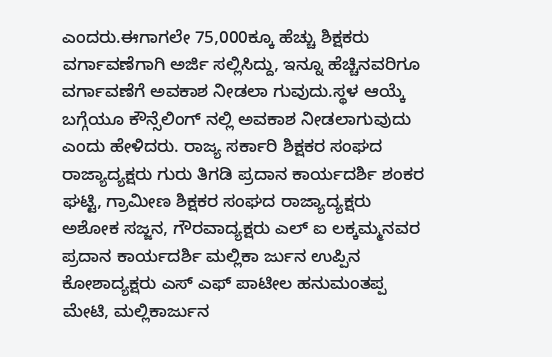ಎಂದರು.ಈಗಾಗಲೇ 75,000ಕ್ಕೂ ಹೆಚ್ಚು ಶಿಕ್ಷಕರು ವರ್ಗಾವಣೆಗಾಗಿ ಅರ್ಜಿ ಸಲ್ಲಿಸಿದ್ದು, ಇನ್ನೂ ಹೆಚ್ಚಿನವರಿಗೂ ವರ್ಗಾವಣೆಗೆ ಅವಕಾಶ ನೀಡಲಾ ಗುವುದು.ಸ್ಥಳ ಆಯ್ಕೆ ಬಗ್ಗೆಯೂ ಕೌನ್ಸೆಲಿಂಗ್ ನಲ್ಲಿ ಅವಕಾಶ ನೀಡಲಾಗುವುದು ಎಂದು ಹೇಳಿದರು. ರಾಜ್ಯ ಸರ್ಕಾರಿ ಶಿಕ್ಷಕರ ಸಂಘದ ರಾಜ್ಯಾದ್ಯಕ್ಷರು ಗುರು ತಿಗಡಿ ಪ್ರದಾನ ಕಾರ್ಯದರ್ಶಿ ಶಂಕರ ಘಟ್ಟಿ, ಗ್ರಾಮೀಣ ಶಿಕ್ಷಕರ ಸಂಘದ ರಾಜ್ಯಾದ್ಯಕ್ಷರು ಅಶೋಕ ಸಜ್ಜನ, ಗೌರವಾದ್ಯಕ್ಷರು ಎಲ್ ಐ ಲಕ್ಕಮ್ಮನವರ ಪ್ರದಾನ ಕಾರ್ಯದರ್ಶಿ ಮಲ್ಲಿಕಾ ರ್ಜುನ ಉಪ್ಪಿನ ಕೋಶಾದ್ಯಕ್ಷರು ಎಸ್ ಎಫ್ ಪಾಟೀಲ ಹನುಮಂತಪ್ಪ ಮೇಟಿ, ಮಲ್ಲಿಕಾರ್ಜುನ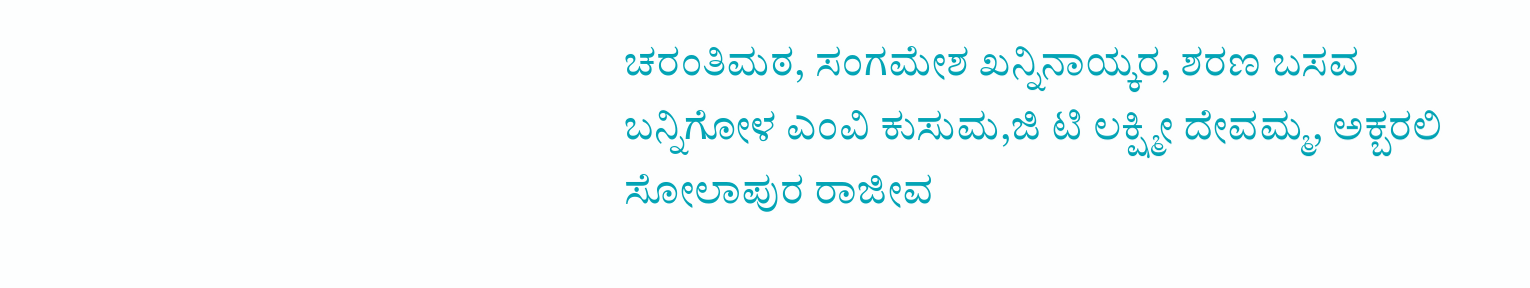ಚರಂತಿಮಠ, ಸಂಗಮೇಶ ಖನ್ನಿನಾಯ್ಕರ, ಶರಣ ಬಸವ ಬನ್ನಿಗೋಳ ಎಂ‌ವಿ ಕುಸುಮ,ಜಿ ಟಿ ಲಕ್ಷ್ಮೀ ದೇವಮ್ಮ, ಅಕ್ಬರಲಿ ಸೋಲಾಪುರ ರಾಜೀವ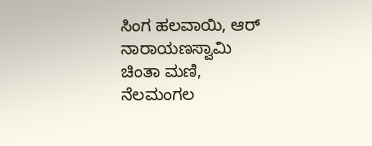ಸಿಂಗ ಹಲವಾಯಿ, ಆರ್ ನಾರಾಯಣಸ್ವಾಮಿ ಚಿಂತಾ ಮಣಿ, ನೆಲಮಂಗಲ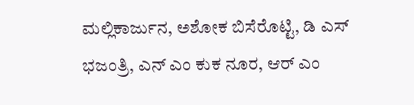ಮಲ್ಲಿಕಾರ್ಜುನ, ಅಶೋಕ ಬಿಸೆರೊಟ್ಟಿ, ಡಿ ಎಸ್ ಭಜಂತ್ರಿ, ಎನ್ ಎಂ ಕುಕ ನೂರ, ಆರ್ ಎಂ‌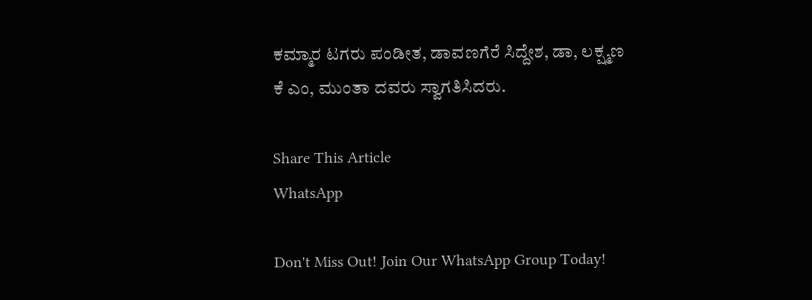ಕಮ್ಮಾರ ಟಗರು ಪಂಡೀತ, ಡಾವಣಗೆರೆ ಸಿದ್ದೇಶ, ಡಾ, ಲಕ್ಷ್ಮಣ ಕೆ ಎಂ, ಮುಂತಾ ದವರು ಸ್ವಾಗತಿಸಿದರು.

Share This Article
WhatsApp

Don't Miss Out! Join Our WhatsApp Group Today!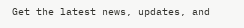Get the latest news, updates, and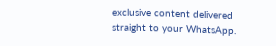exclusive content delivered straight to your WhatsApp.